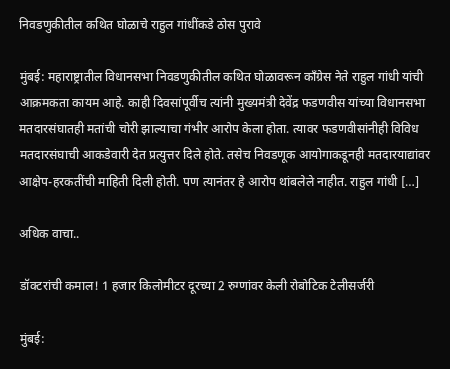निवडणुकीतील कथित घोळाचे राहुल गांधींकडे ठोस पुरावे

मुंबई: महाराष्ट्रातील विधानसभा निवडणुकीतील कथित घोळावरून काँग्रेस नेते राहुल गांधी यांची आक्रमकता कायम आहे. काही दिवसांपूर्वीच त्यांनी मुख्यमंत्री देवेंद्र फडणवीस यांच्या विधानसभा मतदारसंघातही मतांची चोरी झाल्याचा गंभीर आरोप केला होता. त्यावर फडणवीसांनीही विविध मतदारसंघाची आकडेवारी देत प्रत्युत्तर दिले होते. तसेच निवडणूक आयोगाकडूनही मतदारयाद्यांवर आक्षेप-हरकतींची माहिती दिली होती. पण त्यानंतर हे आरोप थांबलेले नाहीत. राहुल गांधी […]

अधिक वाचा..

डॉक्टरांची कमाल! 1 हजार किलोमीटर दूरच्या 2 रुग्णांवर केली रोबोटिक टेलीसर्जरी

मुंबई: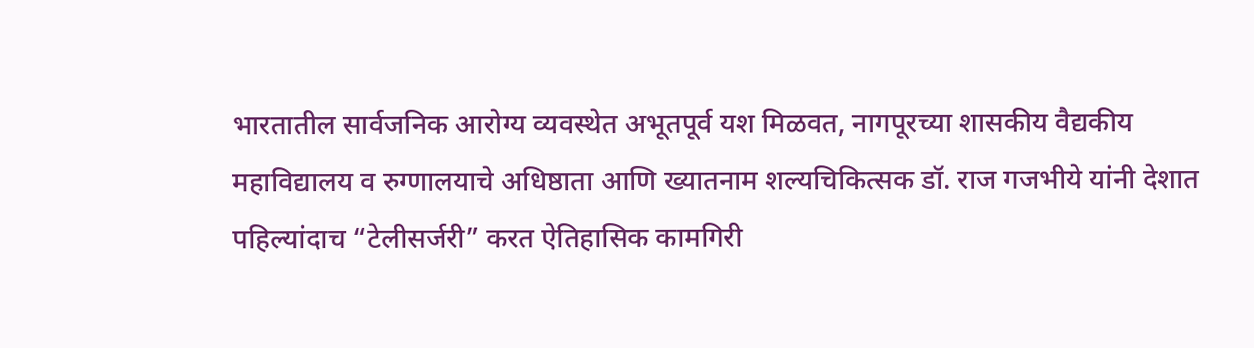भारतातील सार्वजनिक आरोग्य व्यवस्थेत अभूतपूर्व यश मिळवत, नागपूरच्या शासकीय वैद्यकीय महाविद्यालय व रुग्णालयाचे अधिष्ठाता आणि ख्यातनाम शल्यचिकित्सक डॉ. राज गजभीये यांनी देशात पहिल्यांदाच “टेलीसर्जरी” करत ऐतिहासिक कामगिरी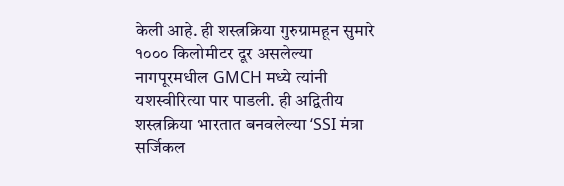केली आहे. ही शस्त्रक्रिया गुरुग्रामहून सुमारे १००० किलोमीटर दूर असलेल्या नागपूरमधील GMCH मध्ये त्यांनी यशस्वीरित्या पार पाडली. ही अद्वितीय शस्त्रक्रिया भारतात बनवलेल्या ‘SSI मंत्रा सर्जिकल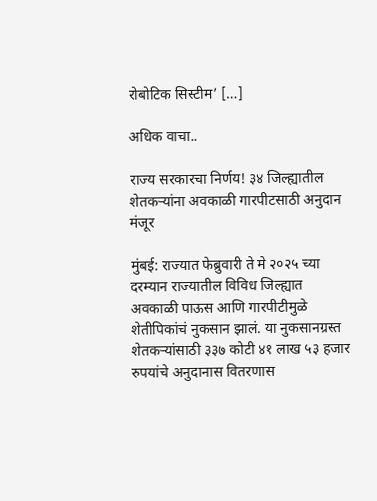रोबोटिक सिस्टीम’ […]

अधिक वाचा..

राज्य सरकारचा निर्णय! ३४ जिल्ह्यातील शेतकऱ्यांना अवकाळी गारपीटसाठी अनुदान मंजूर

मुंबई: राज्यात फेब्रुवारी ते मे २०२५ च्या दरम्यान राज्यातील विविध जिल्ह्यात अवकाळी पाऊस आणि गारपीटीमुळे शेतीपिकांचं नुकसान झालं. या नुकसानग्रस्त शेतकऱ्यांसाठी ३३७ कोटी ४१ लाख ५३ हजार रुपयांचे अनुदानास वितरणास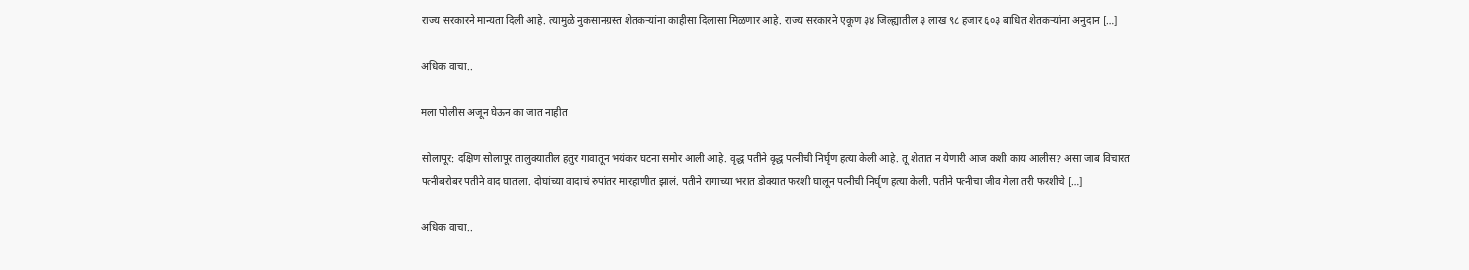राज्य सरकारने मान्यता दिली आहे. त्यामुळे नुकसानग्रस्त शेतकऱ्यांना काहीसा दिलासा मिळणार आहे. राज्य सरकारने एकूण ३४ जिल्ह्यातील ३ लाख ९८ हजार ६०३ बाधित शेतकऱ्यांना अनुदान […]

अधिक वाचा..

मला पोलीस अजून घेऊन का जात नाहीत

सोलापूर: दक्षिण सोलापूर तालुक्यातील हतुर गावातून भयंकर घटना समोर आली आहे. वृद्ध पतीने वृद्ध पत्नीची निर्घृण हत्या केली आहे. तू शेतात न येणारी आज कशी काय आलीस? असा जाब विचारत पत्नीबरोबर पतीने वाद घातला. दोघांच्या वादाचं रुपांतर मारहाणीत झालं. पतीने रागाच्या भरात डोक्यात फरशी घालून पत्नीची निर्घृण हत्या केली. पतीने पत्नीचा जीव गेला तरी फरशीचे […]

अधिक वाचा..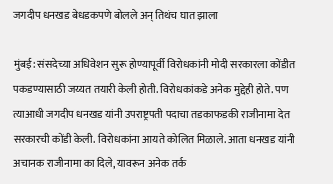जगदीप धनखड बेधडकपणे बोलले अन् तिथंच घात झाला

मुंबई: संसदेच्या अधिवेशन सुरू होण्यापूर्वी विरोधकांनी मोदी सरकारला कोंडीत पकडण्यासाठी जय्यत तयारी केली होती. विरोधकांकडे अनेक मुद्देही होते. पण त्याआधी जगदीप धनखड यांनी उपराष्ट्रपती पदाचा तडकाफडकी राजीनामा देत सरकारची कोंडी केली. विरोधकांना आयते कोलित मिळाले. आता धनखड यांनी अचानक राजीनामा का दिले, यावरून अनेक तर्क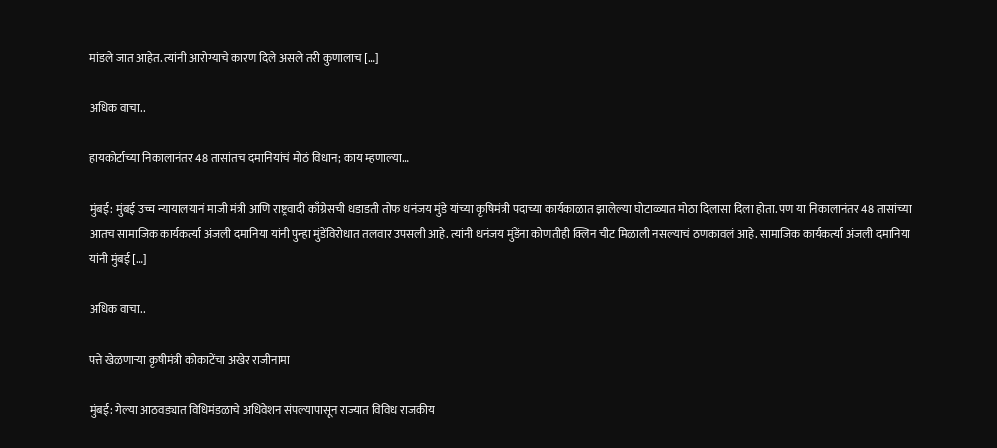मांडले जात आहेत. त्यांनी आरोग्याचे कारण दिले असले तरी कुणालाच […]

अधिक वाचा..

हायकोर्टाच्या निकालानंतर 48 तासांतच दमानियांचं मोठं विधान; काय म्हणाल्या…

मुंबई: मुंबई उच्च न्यायालयानं माजी मंत्री आणि राष्ट्रवादी काँग्रेसची धडाडती तोफ धनंजय मुंडे यांच्या कृषिमंत्री पदाच्या कार्यकाळात झालेल्या घोटाळ्यात मोठा दिलासा दिला होता. पण या निकालानंतर 48 तासांच्या आतच सामाजिक कार्यकर्त्या अंजली दमानिया यांनी पुन्हा मुंडेंविरोधात तलवार उपसली आहे. त्यांनी धनंजय मुंडेंना कोणतीही क्लिन चीट मिळाली नसल्याचं ठणकावलं आहे. सामाजिक कार्यकर्त्या अंजली दमानिया यांनी मुंबई […]

अधिक वाचा..

पत्ते खेळणाऱ्या कृषीमंत्री कोकाटेंचा अखेर राजीनामा

मुंबई: गेल्या आठवड्यात विधिमंडळाचे अधिवेशन संपल्यापासून राज्यात विविध राजकीय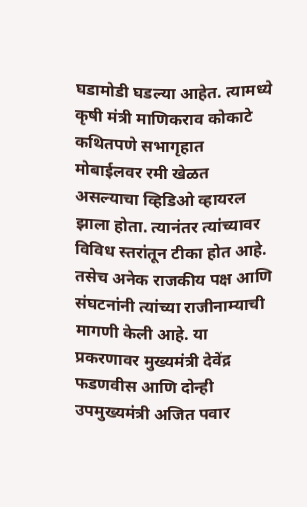घडामोडी घडल्या आहेत. त्यामध्ये कृषी मंत्री माणिकराव कोकाटे कथितपणे सभागृहात मोबाईलवर रमी खेळत असल्याचा व्हिडिओ व्हायरल झाला होता. त्यानंतर त्यांच्यावर विविध स्तरांतून टीका होत आहे. तसेच अनेक राजकीय पक्ष आणि संघटनांनी त्यांच्या राजीनाम्याची मागणी केली आहे. या प्रकरणावर मुख्यमंत्री देवेंद्र फडणवीस आणि दोन्ही उपमुख्यमंत्री अजित पवार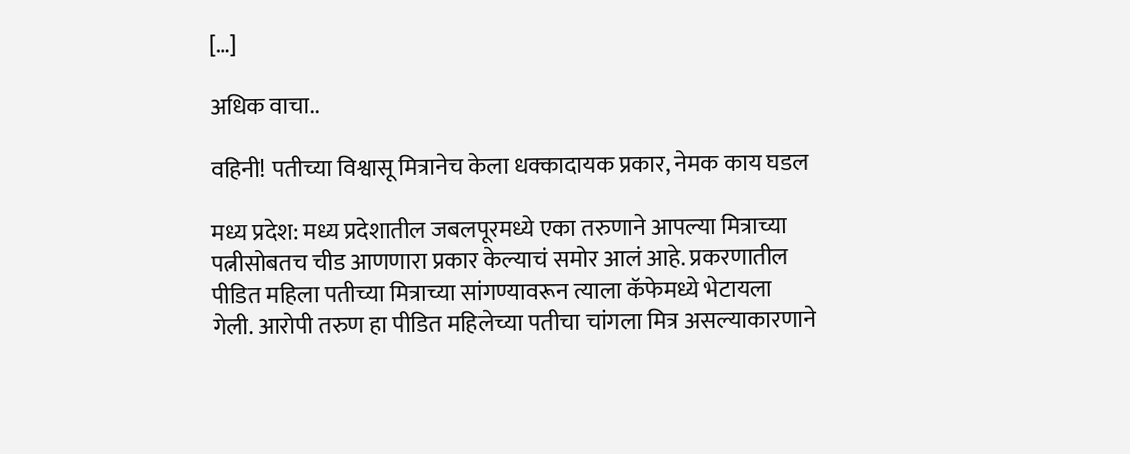[…]

अधिक वाचा..

वहिनी! पतीच्या विश्वासू मित्रानेच केला धक्कादायक प्रकार, नेमक काय घडल

मध्य प्रदेश: मध्य प्रदेशातील जबलपूरमध्ये एका तरुणाने आपल्या मित्राच्या पत्नीसोबतच चीड आणणारा प्रकार केल्याचं समोर आलं आहे. प्रकरणातील पीडित महिला पतीच्या मित्राच्या सांगण्यावरून त्याला कॅफेमध्ये भेटायला गेली. आरोपी तरुण हा पीडित महिलेच्या पतीचा चांगला मित्र असल्याकारणाने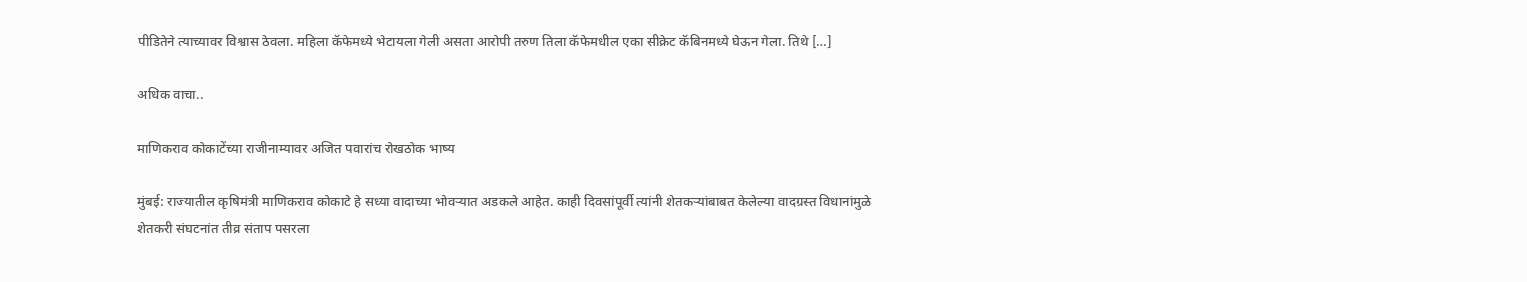पीडितेने त्याच्यावर विश्वास ठेवला. महिला कॅफेमध्ये भेटायला गेली असता आरोपी तरुण तिला कॅफेमधील एका सीक्रेट कॅबिनमध्ये घेऊन गेला. तिथे […]

अधिक वाचा..

माणिकराव कोकाटेंच्या राजीनाम्यावर अजित पवारांच रोखठोक भाष्य

मुंबई: राज्यातील कृषिमंत्री माणिकराव कोकाटे हे सध्या वादाच्या भोवऱ्यात अडकले आहेत. काही दिवसांपूर्वी त्यांनी शेतकऱ्यांबाबत केलेल्या वादग्रस्त विधानांमुळे शेतकरी संघटनांत तीव्र संताप पसरला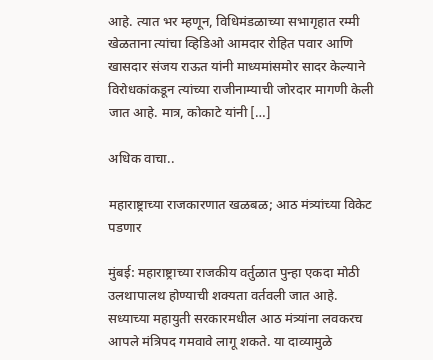आहे. त्यात भर म्हणून, विधिमंडळाच्या सभागृहात रम्मी खेळताना त्यांचा व्हिडिओ आमदार रोहित पवार आणि खासदार संजय राऊत यांनी माध्यमांसमोर सादर केल्याने विरोधकांकडून त्यांच्या राजीनाम्याची जोरदार मागणी केली जात आहे. मात्र, कोकाटे यांनी […]

अधिक वाचा..

महाराष्ट्राच्या राजकारणात खळबळ; आठ मंत्र्यांच्या विकेट पडणार

मुंबई: महाराष्ट्राच्या राजकीय वर्तुळात पुन्हा एकदा मोठी उलथापालथ होण्याची शक्यता वर्तवली जात आहे. सध्याच्या महायुती सरकारमधील आठ मंत्र्यांना लवकरच आपले मंत्रिपद गमवावे लागू शकते. या दाव्यामुळे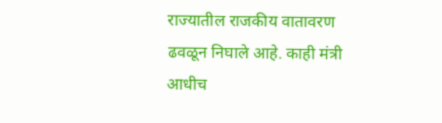राज्यातील राजकीय वातावरण ढवळून निघाले आहे. काही मंत्री आधीच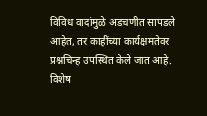विविध वादांमुळे अडचणीत सापडले आहेत, तर काहींच्या कार्यक्षमतेवर प्रश्नचिन्ह उपस्थित केले जात आहे. विशेष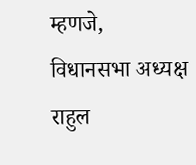म्हणजे, विधानसभा अध्यक्ष राहुल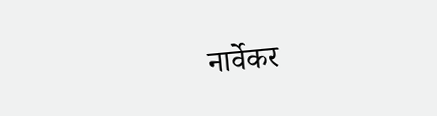नार्वेकर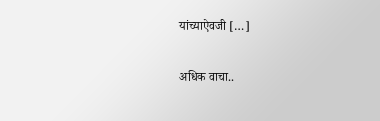यांच्याऐवजी […]

अधिक वाचा..